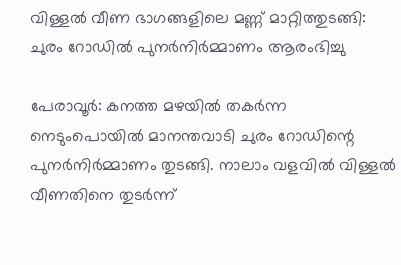വിള്ളല്‍ വീണ ഭാഗങ്ങളിലെ മണ്ണ് മാറ്റിത്തുടങ്ങി: ചുരം റോഡില്‍ പുനര്‍നിര്‍മ്മാണം ആരംഭിച്ചു

പേരാവൂർ: കനത്ത മഴയില്‍ തകർന്ന നെടുംപൊയില്‍ മാനന്തവാടി ചുരം റോഡിന്റെ പുനർനിർമ്മാണം തുടങ്ങി. നാലാം വളവില്‍ വിള്ളല്‍ വീണതിനെ തുടർന്ന്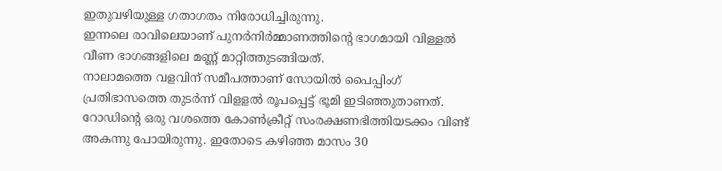ഇതുവഴിയുള്ള ഗതാഗതം നിരോധിച്ചിരുന്നു.
ഇന്നലെ രാവിലെയാണ് പുനർനിർമ്മാണത്തിന്റെ ഭാഗമായി വിള്ളല്‍ വീണ ഭാഗങ്ങളിലെ മണ്ണ് മാറ്റിത്തുടങ്ങിയത്.
നാലാമത്തെ വളവിന് സമീപത്താണ് സോയില്‍ പൈപ്പിംഗ് പ്രതിഭാസത്തെ തുടർന്ന് വിളളല്‍ രൂപപ്പെട്ട് ഭൂമി ഇടിഞ്ഞുതാണത്. റോഡിന്റെ ഒരു വശത്തെ കോണ്‍ക്രീറ്റ് സംരക്ഷണഭിത്തിയടക്കം വിണ്ട് അകന്നു പോയിരുന്നു. ഇതോടെ കഴിഞ്ഞ മാസം 30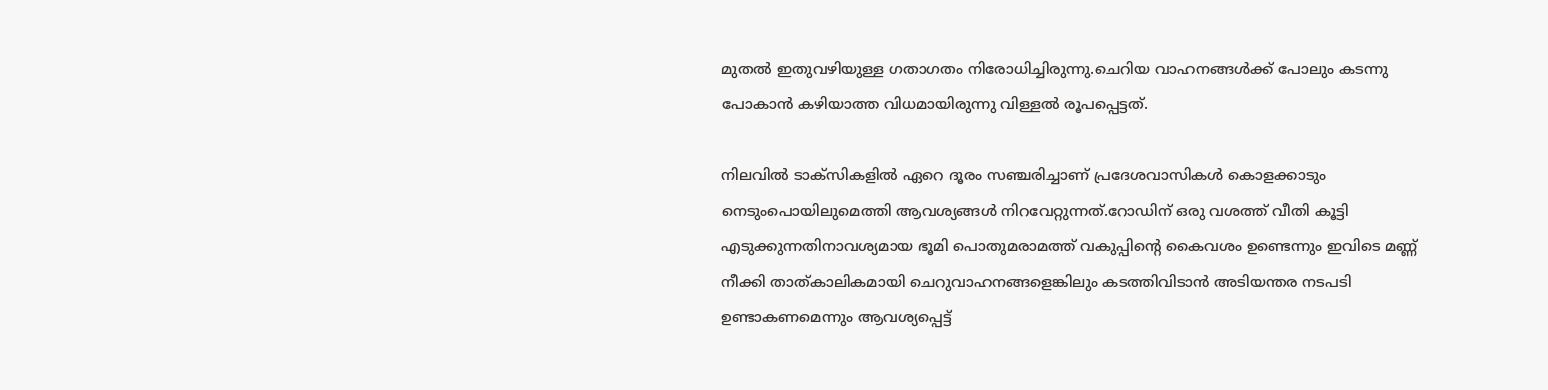മുതല്‍ ഇതുവഴിയുള്ള ഗതാഗതം നിരോധിച്ചിരുന്നു.ചെറിയ വാഹനങ്ങള്‍ക്ക് പോലും കടന്നു പോകാൻ കഴിയാത്ത വിധമായിരുന്നു വിള്ളല്‍ രൂപപ്പെട്ടത്.

നിലവില്‍ ടാക്സികളില്‍ ഏറെ ദൂരം സഞ്ചരിച്ചാണ് പ്രദേശവാസികള്‍ കൊളക്കാടും നെടുംപൊയിലുമെത്തി ആവശ്യങ്ങള്‍ നിറവേറ്റുന്നത്.റോഡിന് ഒരു വശത്ത് വീതി കൂട്ടി എടുക്കുന്നതിനാവശ്യമായ ഭൂമി പൊതുമരാമത്ത് വകുപ്പിന്റെ കൈവശം ഉണ്ടെന്നും ഇവിടെ മണ്ണ് നീക്കി താത്കാലികമായി ചെറുവാഹനങ്ങളെങ്കിലും കടത്തിവിടാൻ അടിയന്തര നടപടി ഉണ്ടാകണമെന്നും ആവശ്യപ്പെട്ട്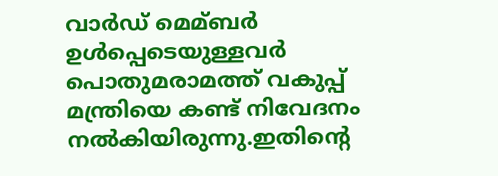വാർഡ് മെമ്ബർ ഉള്‍പ്പെടെയുള്ളവർ പൊതുമരാമത്ത് വകുപ്പ് മന്ത്രിയെ കണ്ട് നിവേദനം നല്‍കിയിരുന്നു.ഇതിന്റെ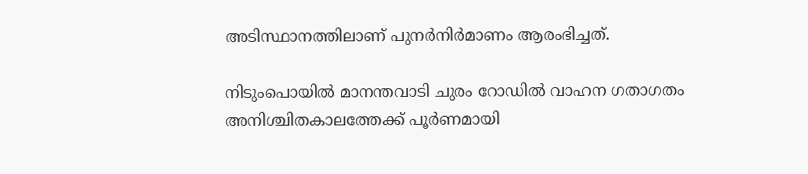അടിസ്ഥാനത്തിലാണ് പുനർനിർമാണം ആരംഭിച്ചത്.

നിടുംപൊയില്‍ മാനന്തവാടി ചുരം റോഡില്‍ വാഹന ഗതാഗതം അനിശ്ചിതകാലത്തേക്ക് പൂർണമായി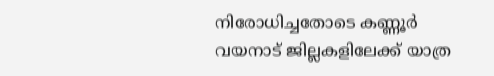നിരോധിച്ചതോടെ കണ്ണൂർ വയനാട് ജില്ലകളിലേക്ക് യാത്ര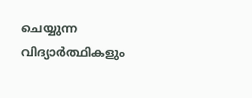ചെയ്യുന്ന വിദ്യാർത്ഥികളും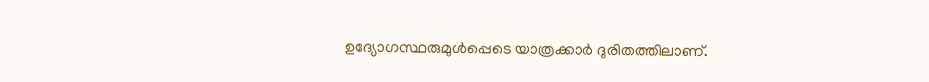ഉദ്യോഗസ്ഥരുമുള്‍പ്പെടെ യാത്രക്കാർ ദുരിതത്തിലാണ്.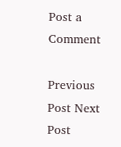Post a Comment

Previous Post Next Post